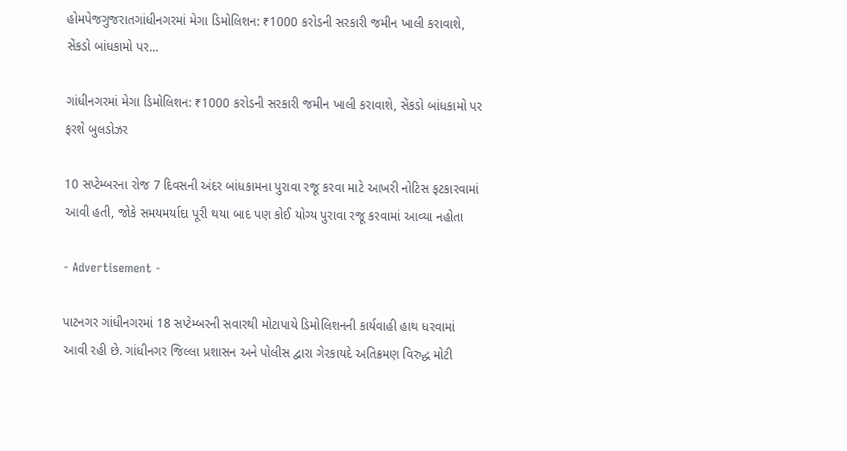હોમપેજગુજરાતગાંધીનગરમાં મેગા ડિમોલિશન: ₹1000 કરોડની સરકારી જમીન ખાલી કરાવાશે, સેંકડો બાંધકામો પર...

ગાંધીનગરમાં મેગા ડિમોલિશન: ₹1000 કરોડની સરકારી જમીન ખાલી કરાવાશે, સેંકડો બાંધકામો પર ફરશે બુલડોઝર

10 સપ્ટેમ્બરના રોજ 7 દિવસની અંદર બાંધકામના પુરાવા રજૂ કરવા માટે આખરી નોટિસ ફટકારવામાં આવી હતી, જોકે સમયમર્યાદા પૂરી થયા બાદ પણ કોઈ યોગ્ય પુરાવા રજૂ કરવામાં આવ્યા નહોતા

- Advertisement -

પાટનગર ગાંધીનગરમાં 18 સપ્ટેમ્બરની સવારથી મોટાપાયે ડિમોલિશનની કાર્યવાહી હાથ ધરવામાં આવી રહી છે. ગાંધીનગર જિલ્લા પ્રશાસન અને પોલીસ દ્વારા ગેરકાયદે અતિક્રમણ વિરુદ્ધ મોટી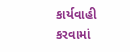કાર્યવાહી કરવામાં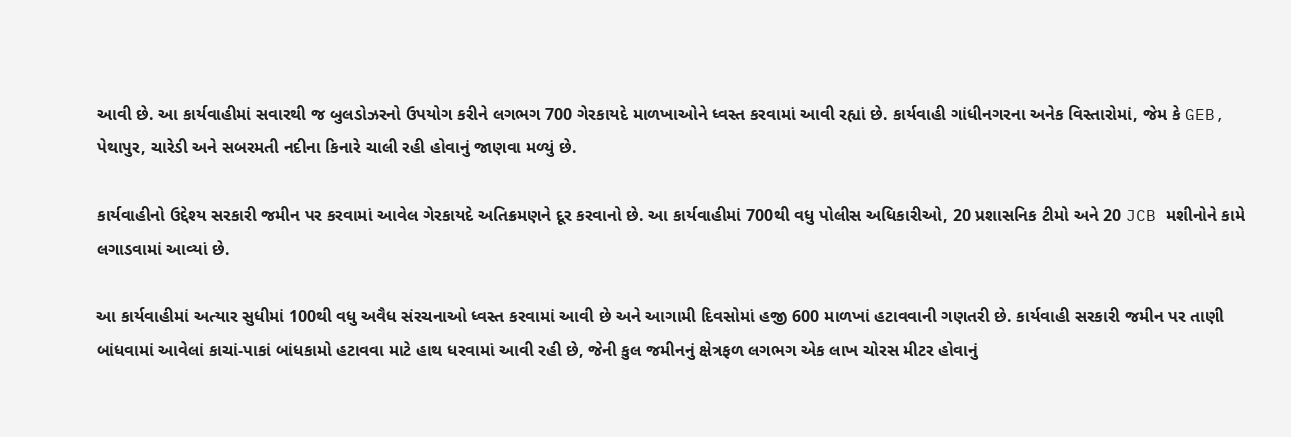આવી છે. આ કાર્યવાહીમાં સવારથી જ બુલડોઝરનો ઉપયોગ કરીને લગભગ 700 ગેરકાયદે માળખાઓને ધ્વસ્ત કરવામાં આવી રહ્યાં છે. કાર્યવાહી ગાંધીનગરના અનેક વિસ્તારોમાં, જેમ કે GEB, પેથાપુર, ચારેડી અને સબરમતી નદીના કિનારે ચાલી રહી હોવાનું જાણવા મળ્યું છે.

કાર્યવાહીનો ઉદ્દેશ્ય સરકારી જમીન પર કરવામાં આવેલ ગેરકાયદે અતિક્રમણને દૂર કરવાનો છે. આ કાર્યવાહીમાં 700થી વધુ પોલીસ અધિકારીઓ, 20 પ્રશાસનિક ટીમો અને 20 JCB મશીનોને કામે લગાડવામાં આવ્યાં છે.

આ કાર્યવાહીમાં અત્યાર સુધીમાં 100થી વધુ અવૈધ સંરચનાઓ ધ્વસ્ત કરવામાં આવી છે અને આગામી દિવસોમાં હજી 600 માળખાં હટાવવાની ગણતરી છે. કાર્યવાહી સરકારી જમીન પર તાણી બાંધવામાં આવેલાં કાચાં-પાકાં બાંધકામો હટાવવા માટે હાથ ધરવામાં આવી રહી છે, જેની કુલ જમીનનું ક્ષેત્રફળ લગભગ એક લાખ ચોરસ મીટર હોવાનું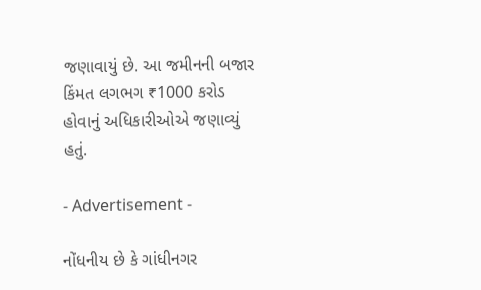જણાવાયું છે. આ જમીનની બજાર કિંમત લગભગ ₹1000 કરોડ હોવાનું અધિકારીઓએ જણાવ્યું હતું.

- Advertisement -

નોંધનીય છે કે ગાંધીનગર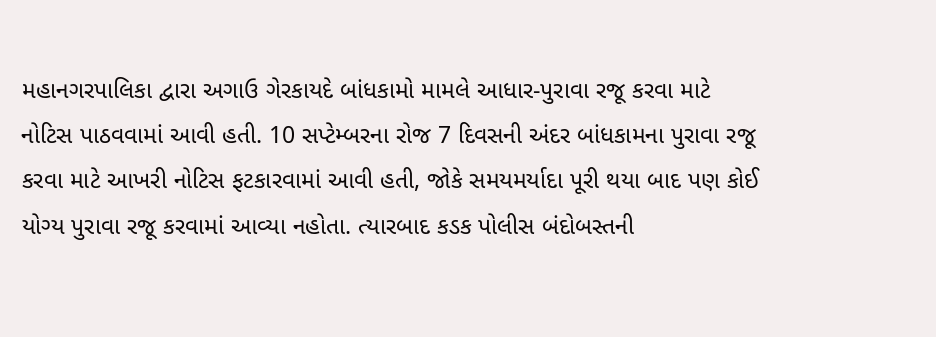મહાનગરપાલિકા દ્વારા અગાઉ ગેરકાયદે બાંધકામો મામલે આધાર-પુરાવા રજૂ કરવા માટે નોટિસ પાઠવવામાં આવી હતી. 10 સપ્ટેમ્બરના રોજ 7 દિવસની અંદર બાંધકામના પુરાવા રજૂ કરવા માટે આખરી નોટિસ ફટકારવામાં આવી હતી, જોકે સમયમર્યાદા પૂરી થયા બાદ પણ કોઈ યોગ્ય પુરાવા રજૂ કરવામાં આવ્યા નહોતા. ત્યારબાદ કડક પોલીસ બંદોબસ્તની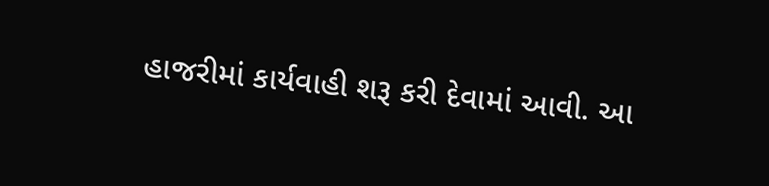હાજરીમાં કાર્યવાહી શરૂ કરી દેવામાં આવી. આ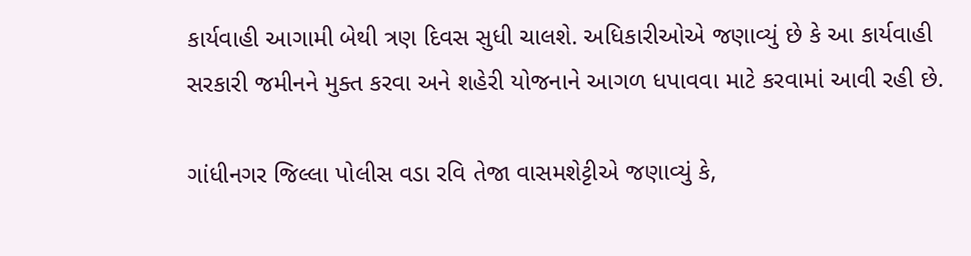કાર્યવાહી આગામી બેથી ત્રણ દિવસ સુધી ચાલશે. અધિકારીઓએ જણાવ્યું છે કે આ કાર્યવાહી સરકારી જમીનને મુક્ત કરવા અને શહેરી યોજનાને આગળ ધપાવવા માટે કરવામાં આવી રહી છે.

ગાંધીનગર જિલ્લા પોલીસ વડા રવિ તેજા વાસમશેટ્ટીએ જણાવ્યું કે,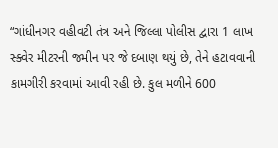“ગાંધીનગર વહીવટી તંત્ર અને જિલ્લા પોલીસ દ્વારા 1 લાખ સ્ક્વેર મીટરની જમીન પર જે દબાણ થયું છે, તેને હટાવવાની કામગીરી કરવામાં આવી રહી છે. કુલ મળીને 600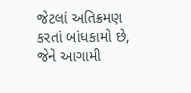જેટલાં અતિક્રમણ કરતાં બાંધકામો છે, જેને આગામી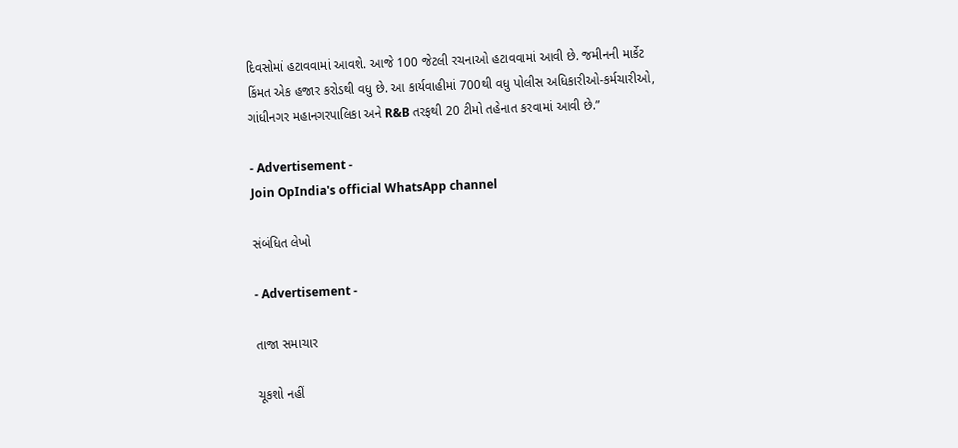દિવસોમાં હટાવવામાં આવશે. આજે 100 જેટલી રચનાઓ હટાવવામાં આવી છે. જમીનની માર્કેટ કિંમત એક હજાર કરોડથી વધુ છે. આ કાર્યવાહીમાં 700થી વધુ પોલીસ અધિકારીઓ-કર્મચારીઓ, ગાંધીનગર મહાનગરપાલિકા અને R&B તરફથી 20 ટીમો તહેનાત કરવામાં આવી છે.”

- Advertisement -
Join OpIndia's official WhatsApp channel

સંબંધિત લેખો

- Advertisement -

તાજા સમાચાર

ચૂકશો નહીં